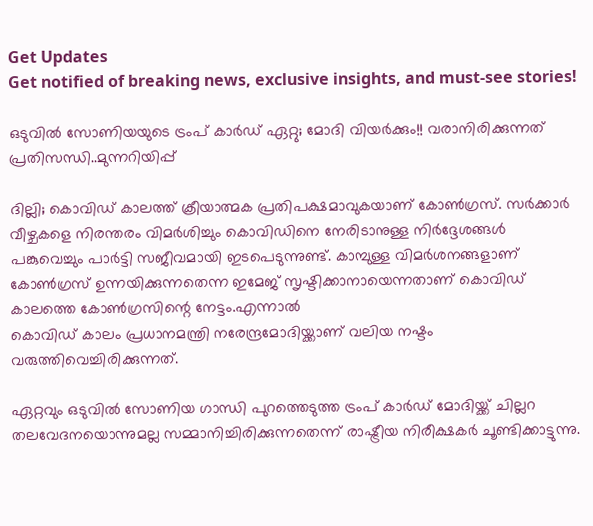Get Updates
Get notified of breaking news, exclusive insights, and must-see stories!

ഒടുവിൽ സോണിയയുടെ ട്രംപ് കാർഡ് ഏറ്റു; മോദി വിയർക്കും!! വരാനിരിക്കുന്നത് പ്രതിസന്ധി..മുന്നറിയിപ്പ്

ദില്ലി; കൊവിഡ് കാലത്ത് ക്രീയാത്മക പ്രതിപക്ഷമാവുകയാണ് കോൺഗ്രസ്. സർക്കാർ വീഴ്ചകളെ നിരന്തരം വിമർശിച്ചും കൊവിഡിനെ നേരിടാനുള്ള നിർദ്ദേശങ്ങൾ പങ്കുവെച്ചും പാർട്ടി സജീവമായി ഇടപെടുന്നുണ്ട്. കാമ്പുള്ള വിമർശനങ്ങളാണ് കോൺഗ്രസ് ഉന്നയിക്കുന്നതെന്ന ഇമേജ് സൃഷ്ടിക്കാനായെന്നതാണ് കൊവിഡ് കാലത്തെ കോൺഗ്രസിന്റെ നേട്ടം.എന്നാൽ
കൊവിഡ് കാലം പ്രധാനമന്ത്രി നരേന്ദ്രമോദിയ്ക്കാണ് വലിയ നഷ്ടം വരുത്തിവെച്ചിരിക്കുന്നത്.

ഏറ്റവും ഒടുവിൽ സോണിയ ഗാന്ധി പുറത്തെടുത്ത ട്രംപ് കാർഡ് മോദിയ്ക്ക് ചില്ലറ തലവേദനയൊന്നുമല്ല സമ്മാനിച്ചിരിക്കുന്നതെന്ന് രാഷ്ട്രീയ നിരീക്ഷകർ ചൂണ്ടിക്കാട്ടുന്നു.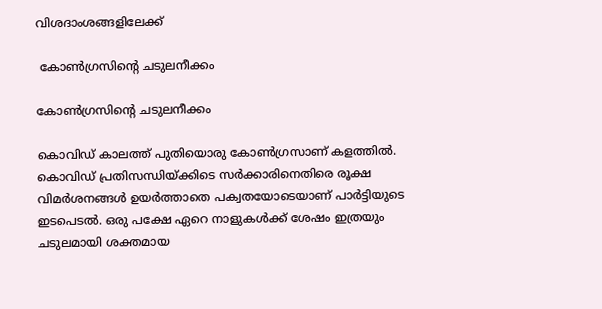വിശദാംശങ്ങളിലേക്ക്

 കോൺഗ്രസിന്റെ ചടുലനീക്കം

കോൺഗ്രസിന്റെ ചടുലനീക്കം

കൊവിഡ് കാലത്ത് പുതിയൊരു കോൺഗ്രസാണ് കളത്തിൽ. കൊവിഡ് പ്രതിസന്ധിയ്ക്കിടെ സർക്കാരിനെതിരെ രൂക്ഷ വിമർശനങ്ങൾ ഉയർത്താതെ പക്വതയോടെയാണ് പാർട്ടിയുടെ ഇടപെടൽ. ഒരു പക്ഷേ ഏറെ നാളുകൾക്ക് ശേഷം ഇത്രയും ചടുലമായി ശക്തമായ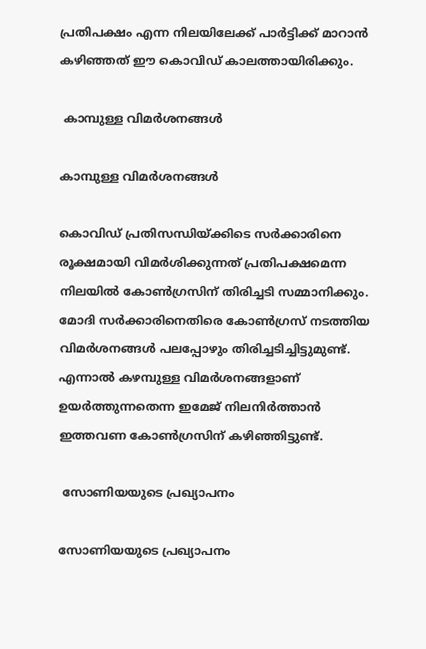പ്രതിപക്ഷം എന്ന നിലയിലേക്ക് പാർട്ടിക്ക് മാറാൻ കഴിഞ്ഞത് ഈ കൊവിഡ് കാലത്തായിരിക്കും.

 കാമ്പുള്ള വിമർശനങ്ങൾ

കാമ്പുള്ള വിമർശനങ്ങൾ

കൊവിഡ് പ്രതിസന്ധിയ്ക്കിടെ സർക്കാരിനെ രൂക്ഷമായി വിമർശിക്കുന്നത് പ്രതിപക്ഷമെന്ന നിലയിൽ കോൺഗ്രസിന് തിരിച്ചടി സമ്മാനിക്കും. മോദി സർക്കാരിനെതിരെ കോൺഗ്രസ് നടത്തിയ വിമർശനങ്ങൾ പലപ്പോഴും തിരിച്ചടിച്ചിട്ടുമുണ്ട്. എന്നാൽ കഴമ്പുള്ള വിമർശനങ്ങളാണ് ഉയർത്തുന്നതെന്ന ഇമേജ് നിലനിർത്താൻ ഇത്തവണ കോൺഗ്രസിന് കഴിഞ്ഞിട്ടുണ്ട്.

 സോണിയയുടെ പ്രഖ്യാപനം

സോണിയയുടെ പ്രഖ്യാപനം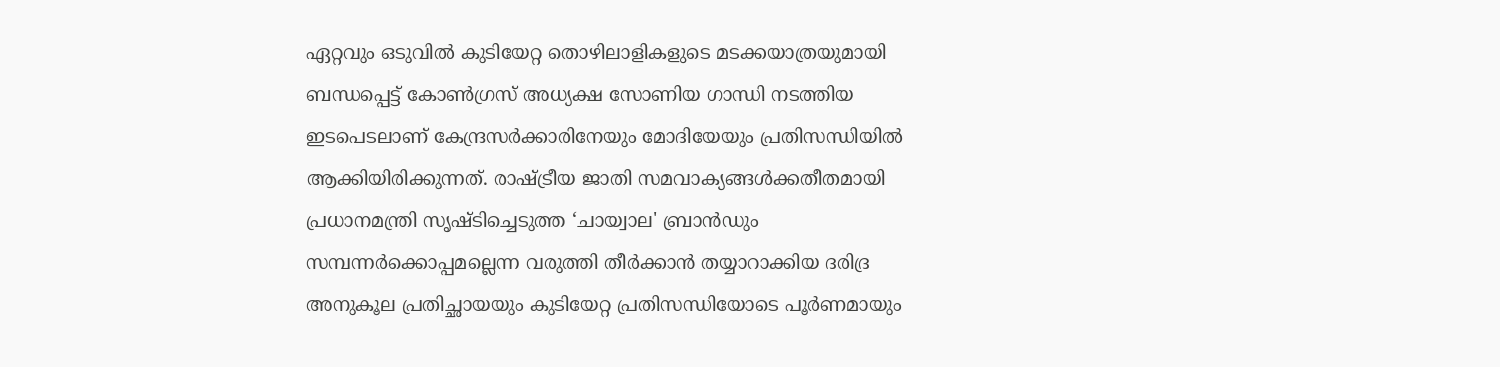ഏറ്റവും ഒടുവിൽ കുടിയേറ്റ തൊഴിലാളികളുടെ മടക്കയാത്രയുമായി ബന്ധപ്പെട്ട് കോൺഗ്രസ് അധ്യക്ഷ സോണിയ ഗാന്ധി നടത്തിയ ഇടപെടലാണ് കേന്ദ്രസർക്കാരിനേയും മോദിയേയും പ്രതിസന്ധിയിൽ ആക്കിയിരിക്കുന്നത്. രാഷ്ട്രീയ ജാതി സമവാക്യങ്ങൾക്കതീതമായി പ്രധാനമന്ത്രി സൃഷ്ടിച്ചെടുത്ത ‘ചായ്വാല' ബ്രാൻഡും സമ്പന്നർക്കൊപ്പമല്ലെന്ന വരുത്തി തീർക്കാൻ തയ്യാറാക്കിയ ദരിദ്ര അനുകൂല പ്രതിച്ഛായയും കുടിയേറ്റ പ്രതിസന്ധിയോടെ പൂർണമായും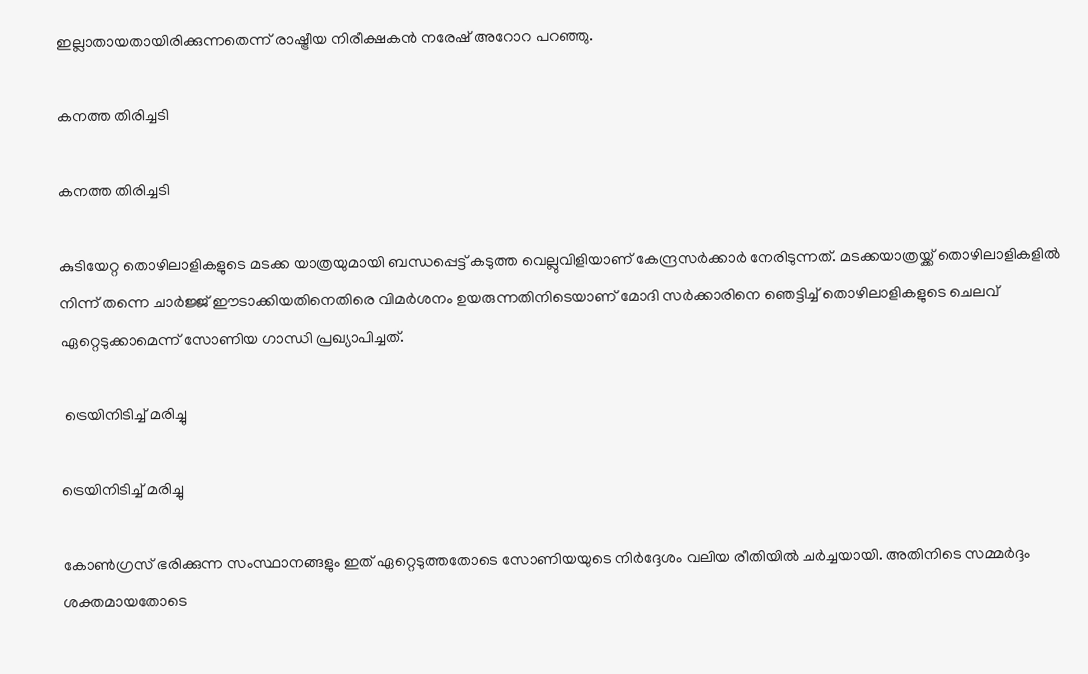ഇല്ലാതായതായിരിക്കുന്നതെന്ന് രാഷ്ട്രീയ നിരീക്ഷകൻ നരേഷ് അറോറ പറഞ്ഞു.

കനത്ത തിരിച്ചടി

കനത്ത തിരിച്ചടി

കുടിയേറ്റ തൊഴിലാളികളുടെ മടക്ക യാത്രയുമായി ബന്ധപ്പെട്ട് കടുത്ത വെല്ലുവിളിയാണ് കേന്ദ്രസർക്കാർ നേരിടുന്നത്. മടക്കയാത്രയ്ക്ക് തൊഴിലാളികളിൽ നിന്ന് തന്നെ ചാർജ്ജ് ഈടാക്കിയതിനെതിരെ വിമർശനം ഉയരുന്നതിനിടെയാണ് മോദി സർക്കാരിനെ ഞെട്ടിച്ച് തൊഴിലാളികളുടെ ചെലവ് ഏറ്റെടുക്കാമെന്ന് സോണിയ ഗാന്ധി പ്രഖ്യാപിച്ചത്.

 ട്രെയിനിടിച്ച് മരിച്ചു

ട്രെയിനിടിച്ച് മരിച്ചു

കോൺഗ്രസ് ഭരിക്കുന്ന സംസ്ഥാനങ്ങളും ഇത് ഏറ്റെടുത്തതോടെ സോണിയയുടെ നിർദ്ദേശം വലിയ രീതിയിൽ ചർച്ചയായി. അതിനിടെ സമ്മർദ്ദം ശക്തമായതോടെ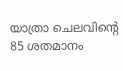യാത്രാ ചെലവിന്റെ 85 ശതമാനം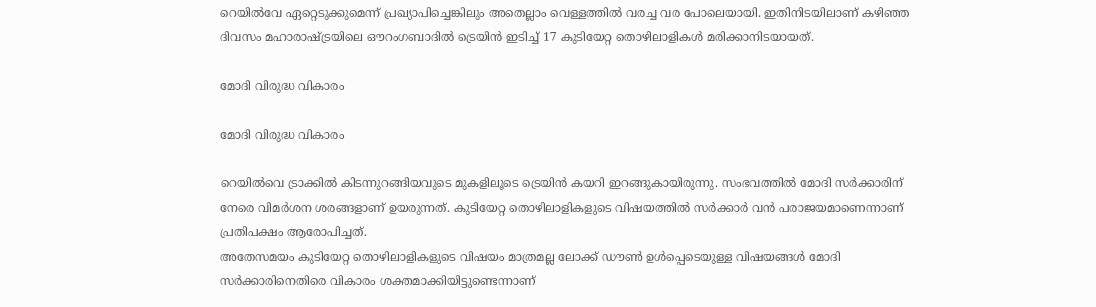റെയിൽവേ ഏറ്റെടുക്കുമെന്ന് പ്രഖ്യാപിച്ചെങ്കിലും അതെല്ലാം വെള്ളത്തിൽ വരച്ച വര പോലെയായി. ഇതിനിടയിലാണ് കഴിഞ്ഞ ദിവസം മഹാരാഷ്ട്രയിലെ ഔറംഗബാദില്‍ ട്രെയിന്‍ ഇടിച്ച് 17 കുടിയേറ്റ തൊഴിലാളികള്‍ മരിക്കാനിടയായത്.

മോദി വിരുദ്ധ വികാരം

മോദി വിരുദ്ധ വികാരം

റെയില്‍വെ ട്രാക്കില്‍ കിടന്നുറങ്ങിയവുടെ മുകളിലൂടെ ട്രെയിന്‍ കയറി ഇറങ്ങുകായിരുന്നു. സംഭവത്തിൽ മോദി സർക്കാരിന് നേരെ വിമർശന ശരങ്ങളാണ് ഉയരുന്നത്. കുടിയേറ്റ തൊഴിലാളികളുടെ വിഷയത്തിൽ സർക്കാർ വൻ പരാജയമാണെന്നാണ് പ്രതിപക്ഷം ആരോപിച്ചത്.
അതേസമയം കുടിയേറ്റ തൊഴിലാളികളുടെ വിഷയം മാത്രമല്ല ലോക്ക് ഡൗൺ ഉൾപ്പെടെയുള്ള വിഷയങ്ങൾ മോദി സർക്കാരിനെതിരെ വികാരം ശക്തമാക്കിയിട്ടുണ്ടെന്നാണ്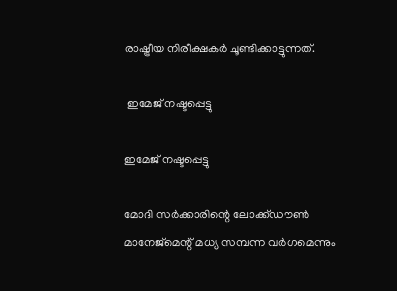രാഷ്ട്രീയ നിരീക്ഷകർ ചൂണ്ടിക്കാട്ടുന്നത്.

 ഇമേജ് നഷ്ടപ്പെട്ടു

ഇമേജ് നഷ്ടപ്പെട്ടു

മോദി സർക്കാരിന്റെ ലോക്ക്ഡൗൺ മാനേജ്മെന്റ് മധ്യ സമ്പന്ന വർഗമെന്നും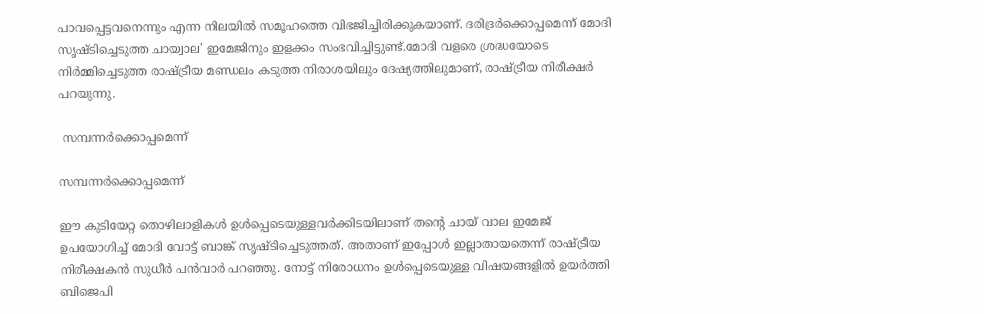പാവപ്പെട്ടവനെന്നും എന്ന നിലയിൽ സമൂഹത്തെ വിഭജിച്ചിരിക്കുകയാണ്. ദരിദ്രർക്കൊപ്പമെന്ന് മോദി സൃഷ്ടിച്ചെടുത്ത ചായ്വാല' ഇമേജിനും ഇളക്കം സംഭവിച്ചിട്ടുണ്ട്.മോദി വളരെ ശ്രദ്ധയോടെ നിർമ്മിച്ചെടുത്ത രാഷ്ട്രീയ മണ്ഡലം കടുത്ത നിരാശയിലും ദേഷ്യത്തിലുമാണ്, രാഷ്ട്രീയ നിരീക്ഷർ പറയുന്നു.

 സമ്പന്നർക്കൊപ്പമെന്ന്

സമ്പന്നർക്കൊപ്പമെന്ന്

ഈ കുടിയേറ്റ തൊഴിലാളികൾ ഉൾപ്പെടെയുള്ളവർക്കിടയിലാണ് തന്റെ ചായ് വാല ഇമേജ് ഉപയോഗിച്ച് മോദി വോട്ട് ബാങ്ക് സൃഷ്ടിച്ചെടുത്തത്. അതാണ് ഇപ്പോൾ ഇല്ലാതായതെന്ന് രാഷ്ട്രീയ നിരീക്ഷകൻ സുധീർ പൻവാർ പറഞ്ഞു. നോട്ട് നിരോധനം ഉൾപ്പെടെയുള്ള വിഷയങ്ങളിൽ ഉയർത്തി ബിജെപി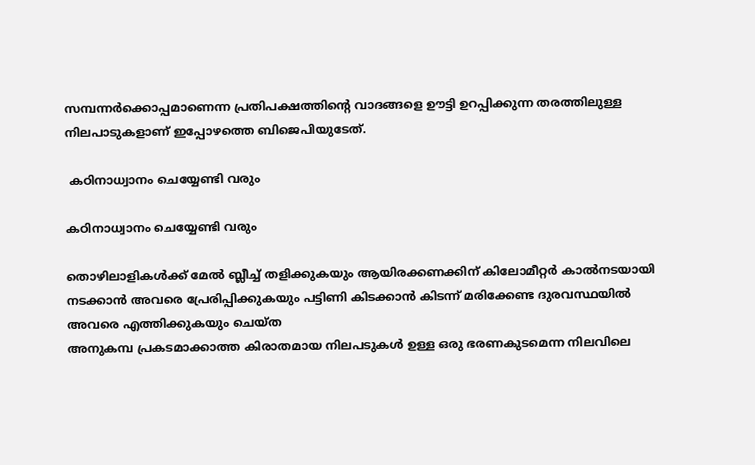സമ്പന്നർക്കൊപ്പമാണെന്ന പ്രതിപക്ഷത്തിന്റെ വാദങ്ങളെ ഊട്ടി ഉറപ്പിക്കുന്ന തരത്തിലുള്ള നിലപാടുകളാണ് ഇപ്പോഴത്തെ ബിജെപിയുടേത്.

 കഠിനാധ്വാനം ചെയ്യേണ്ടി വരും

കഠിനാധ്വാനം ചെയ്യേണ്ടി വരും

തൊഴിലാളികൾക്ക് മേൽ ബ്ലീച്ച് തളിക്കുകയും ആയിരക്കണക്കിന് കിലോമീറ്റർ കാൽനടയായി നടക്കാൻ അവരെ പ്രേരിപ്പിക്കുകയും പട്ടിണി കിടക്കാൻ കിടന്ന് മരിക്കേണ്ട ദുരവസ്ഥയിൽ അവരെ എത്തിക്കുകയും ചെയ്ത
അനുകമ്പ പ്രകടമാക്കാത്ത കിരാതമായ നിലപടുകൾ ഉള്ള ഒരു ഭരണകുടമെന്ന നിലവിലെ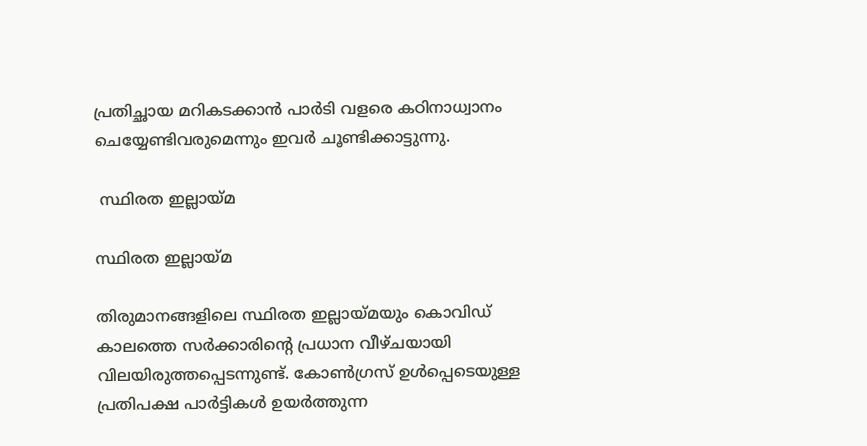പ്രതിച്ഛായ മറികടക്കാൻ പാർടി വളരെ കഠിനാധ്വാനം ചെയ്യേണ്ടിവരുമെന്നും ഇവർ ചൂണ്ടിക്കാട്ടുന്നു.

 സ്ഥിരത ഇല്ലായ്മ

സ്ഥിരത ഇല്ലായ്മ

തിരുമാനങ്ങളിലെ സ്ഥിരത ഇല്ലായ്മയും കൊവിഡ് കാലത്തെ സർക്കാരിന്റെ പ്രധാന വീഴ്ചയായി വിലയിരുത്തപ്പെടന്നുണ്ട്. കോൺഗ്രസ് ഉൾപ്പെടെയുള്ള പ്രതിപക്ഷ പാർട്ടികൾ ഉയർത്തുന്ന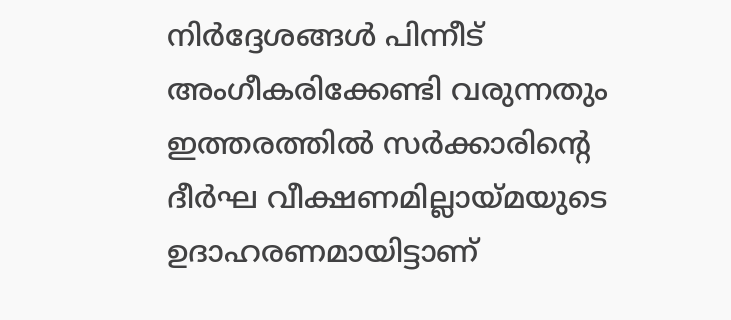നിർദ്ദേശങ്ങൾ പിന്നീട് അംഗീകരിക്കേണ്ടി വരുന്നതും ഇത്തരത്തിൽ സർക്കാരിന്റെ ദീർഘ വീക്ഷണമില്ലായ്മയുടെ ഉദാഹരണമായിട്ടാണ്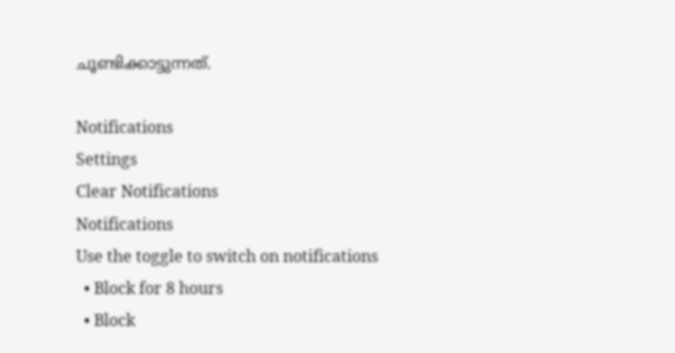ചൂണ്ടിക്കാട്ടുന്നത്.

Notifications
Settings
Clear Notifications
Notifications
Use the toggle to switch on notifications
  • Block for 8 hours
  • Block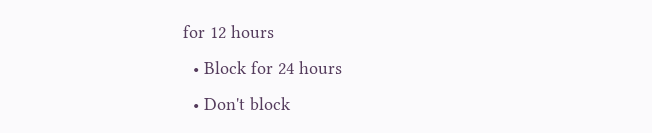for 12 hours
  • Block for 24 hours
  • Don't block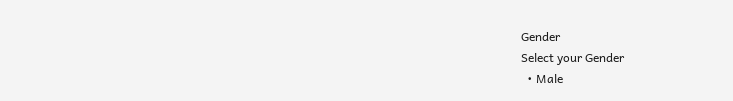Gender
Select your Gender
  • Male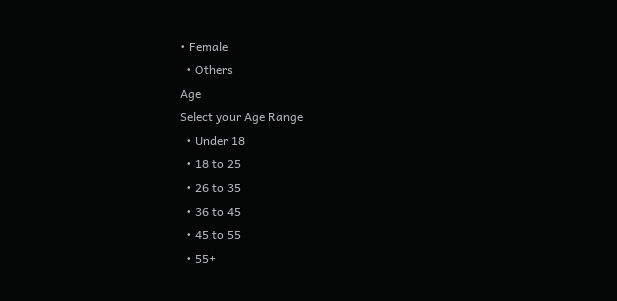• Female
  • Others
Age
Select your Age Range
  • Under 18
  • 18 to 25
  • 26 to 35
  • 36 to 45
  • 45 to 55
  • 55+